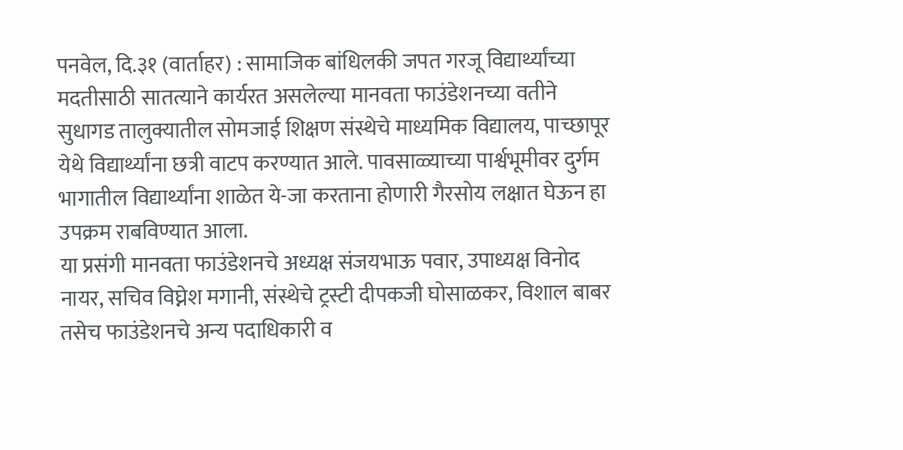पनवेल, दि.३१ (वार्ताहर) : सामाजिक बांधिलकी जपत गरजू विद्यार्थ्यांच्या मदतीसाठी सातत्याने कार्यरत असलेल्या मानवता फाउंडेशनच्या वतीने सुधागड तालुक्यातील सोमजाई शिक्षण संस्थेचे माध्यमिक विद्यालय, पाच्छापूर येथे विद्यार्थ्यांना छत्री वाटप करण्यात आले. पावसाळ्याच्या पार्श्वभूमीवर दुर्गम भागातील विद्यार्थ्यांना शाळेत ये-जा करताना होणारी गैरसोय लक्षात घेऊन हा उपक्रम राबविण्यात आला.
या प्रसंगी मानवता फाउंडेशनचे अध्यक्ष संजयभाऊ पवार, उपाध्यक्ष विनोद नायर, सचिव विघ्नेश मगानी, संस्थेचे ट्रस्टी दीपकजी घोसाळकर, विशाल बाबर तसेच फाउंडेशनचे अन्य पदाधिकारी व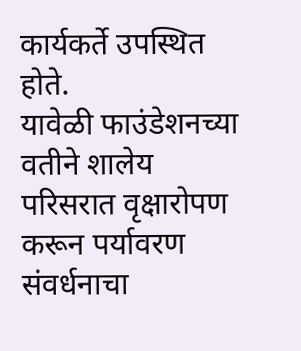कार्यकर्ते उपस्थित होते.
यावेळी फाउंडेशनच्या वतीने शालेय परिसरात वृक्षारोपण करून पर्यावरण संवर्धनाचा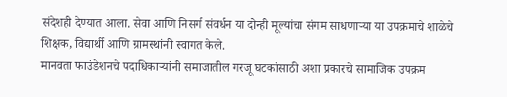संदेशही देण्यात आला. सेवा आणि निसर्ग संवर्धन या दोन्ही मूल्यांचा संगम साधणाऱ्या या उपक्रमाचे शाळेचे शिक्षक, विद्यार्थी आणि ग्रामस्थांनी स्वागत केले.
मानवता फाउंडेशनचे पदाधिकाऱ्यांनी समाजातील गरजू घटकांसाठी अशा प्रकारचे सामाजिक उपक्रम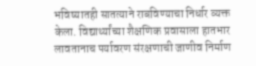भविष्यातही सातत्याने राबविण्याचा निर्धार व्यक्त केला. विद्यार्थ्यांच्या शैक्षणिक प्रवासाला हातभार लावतानाच पर्यावरण संरक्षणाची जाणीव निर्माण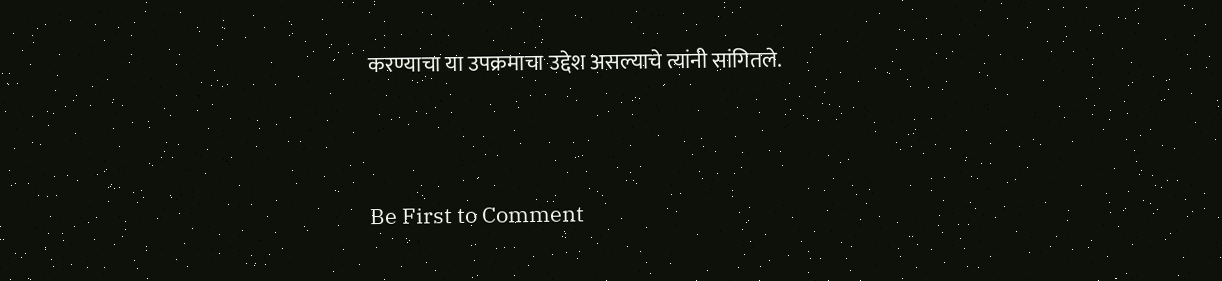करण्याचा या उपक्रमाचा उद्देश असल्याचे त्यांनी सांगितले.




Be First to Comment